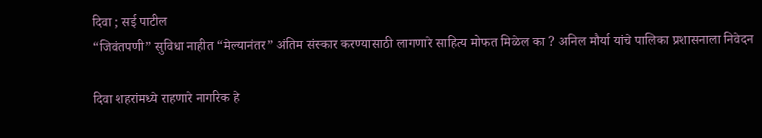दिवा ; सई पाटील
“जिवंतपणी” सुविधा नाहीत “मेल्यानंतर” अंतिम संस्कार करण्यासाठी लागणारे साहित्य मोफत मिळेल का ? अनिल मौर्या यांचे पालिका प्रशासनाला निवेदन

दिवा शहरांमध्ये राहणारे नागरिक हे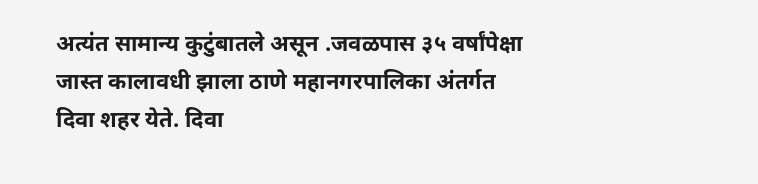अत्यंत सामान्य कुटुंबातले असून .जवळपास ३५ वर्षांपेक्षा जास्त कालावधी झाला ठाणे महानगरपालिका अंतर्गत दिवा शहर येते. दिवा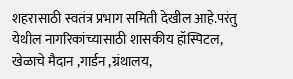शहरासाठी स्वतंत्र प्रभाग समिती देखील आहे.परंतु येथील नागरिकांच्यासाठी शासकीय हॉस्पिटल, खेळाचे मैदान ,गार्डन ,ग्रंथालय,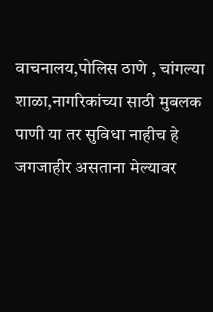वाचनालय,पोलिस ठाणे , चांगल्या शाळा,नागरिकांच्या साठी मुबलक पाणी या तर सुविधा नाहीच हे जगजाहीर असताना मेल्यावर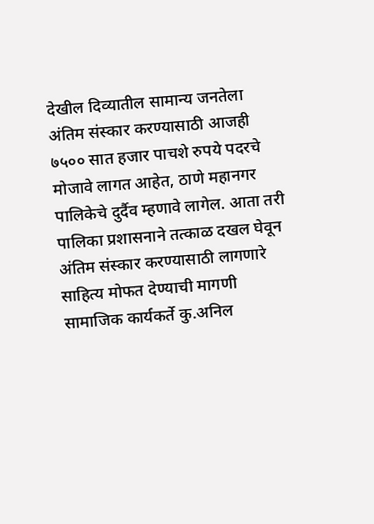देखील दिव्यातील सामान्य जनतेला अंतिम संस्कार करण्यासाठी आजही ७५०० सात हजार पाचशे रुपये पदरचे मोजावे लागत आहेत, ठाणे महानगर पालिकेचे दुर्दैव म्हणावे लागेल. आता तरी पालिका प्रशासनाने तत्काळ दखल घेवून अंतिम संस्कार करण्यासाठी लागणारे साहित्य मोफत देण्याची मागणी सामाजिक कार्यकर्ते कु.अनिल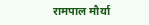रामपाल मौर्या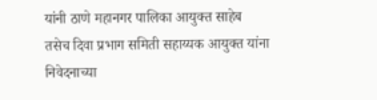यांनी ठाणे महानगर पालिका आयुक्त साहेब तसेच दिवा प्रभाग समिती सहाय्यक आयुक्त यांना निवेदनाच्या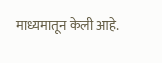माध्यमातून केली आहे.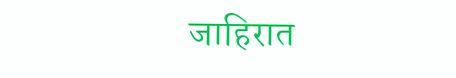जाहिरात